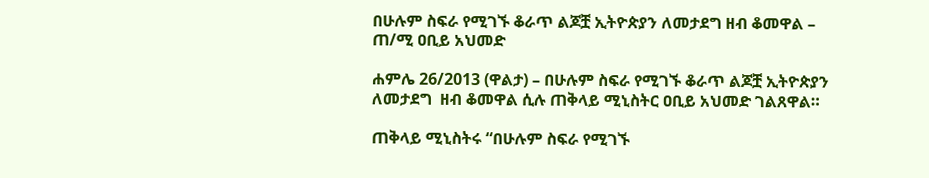በሁሉም ስፍራ የሚገኙ ቆራጥ ልጆቿ ኢትዮጵያን ለመታደግ ዘብ ቆመዋል – ጠ/ሚ ዐቢይ አህመድ

ሐምሌ 26/2013 (ዋልታ) – በሁሉም ስፍራ የሚገኙ ቆራጥ ልጆቿ ኢትዮጵያን ለመታደግ  ዘብ ቆመዋል ሲሉ ጠቅላይ ሚኒስትር ዐቢይ አህመድ ገልጸዋል።

ጠቅላይ ሚኒስትሩ “በሁሉም ስፍራ የሚገኙ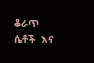ቆራጥ ሴቶች  እና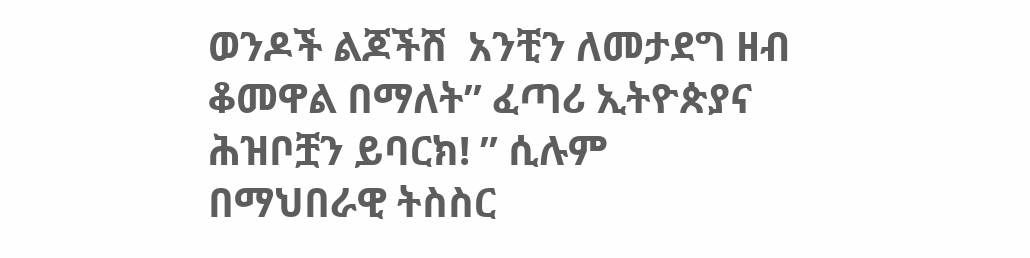ወንዶች ልጆችሽ  አንቺን ለመታደግ ዘብ ቆመዋል በማለት” ፈጣሪ ኢትዮጵያና ሕዝቦቿን ይባርክ! ” ሲሉም በማህበራዊ ትስስር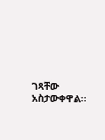ገጻቸው  አስታውቀዋል፡፡